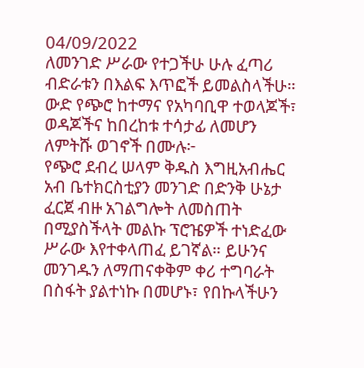04/09/2022
ለመንገድ ሥራው የተጋችሁ ሁሉ ፈጣሪ ብድራቱን በእልፍ እጥፎች ይመልስላችሁ።
ውድ የጭሮ ከተማና የአካባቢዋ ተወላጆች፣ ወዳጆችና ከበረከቱ ተሳታፊ ለመሆን ለምትሹ ወገኖች በሙሉ፦
የጭሮ ደብረ ሠላም ቅዱስ እግዚአብሔር አብ ቤተክርስቲያን መንገድ በድንቅ ሁኔታ ፈርጀ ብዙ አገልግሎት ለመስጠት በሚያስችላት መልኩ ፕሮዤዎች ተነድፈው ሥራው እየተቀላጠፈ ይገኛል። ይሁንና መንገዱን ለማጠናቀቅም ቀሪ ተግባራት በስፋት ያልተነኩ በመሆኑ፣ የበኩላችሁን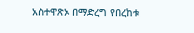አስተዋጽኦ በማድረግ የበረከቱ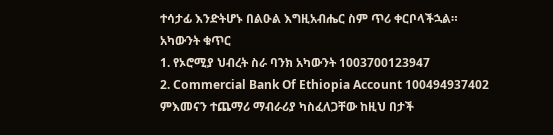ተሳታፊ እንድትሆኑ በልዑል እግዚአብሔር ስም ጥሪ ቀርቦላችኋል።
አካውንት ቁጥር
1. የኦሮሚያ ህብረት ስራ ባንክ አካውንት 1003700123947
2. Commercial Bank Of Ethiopia Account 100494937402
ምእመናን ተጨማሪ ማብራሪያ ካስፈለጋቸው ከዚህ በታች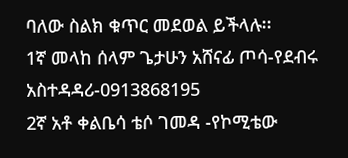ባለው ስልክ ቁጥር መደወል ይችላሉ፡፡
1ኛ መላከ ሰላም ጌታሁን አሸናፊ ጦሳ-የደብሩ አስተዳዳሪ-0913868195
2ኛ አቶ ቀልቤሳ ቴሶ ገመዳ -የኮሚቴው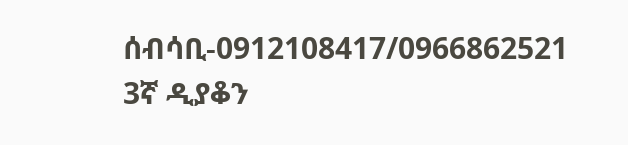ሰብሳቢ-0912108417/0966862521
3ኛ ዲያቆን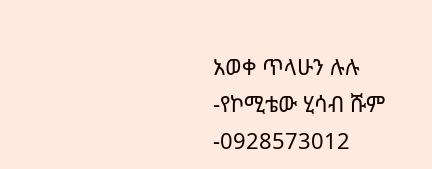አወቀ ጥላሁን ሉሉ -የኮሚቴው ሂሳብ ሹም -0928573012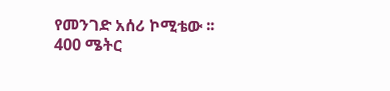የመንገድ አሰሪ ኮሚቴው ፡፡
400 ሜትር